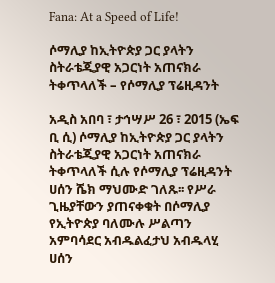Fana: At a Speed of Life!

ሶማሊያ ከኢትዮጵያ ጋር ያላትን ስትራቴጂያዊ አጋርነት አጠናክራ ትቀጥላለች – የሶማሊያ ፕሬዚዳንት

አዲስ አበባ ፣ ታኅሣሥ 26 ፣ 2015 (ኤፍ ቢ ሲ) ሶማሊያ ከኢትዮጵያ ጋር ያላትን ስትራቴጂያዊ አጋርነት አጠናክራ ትቀጥላለች ሲሉ የሶማሊያ ፕሬዚዳንት ሀሰን ሼክ ማህሙድ ገለጹ፡፡ የሥራ ጊዜያቸውን ያጠናቀቁት በሶማሊያ የኢትዮጵያ ባለሙሉ ሥልጣን አምባሳደር አብዱልፈታህ አብዱላሂ ሀሰን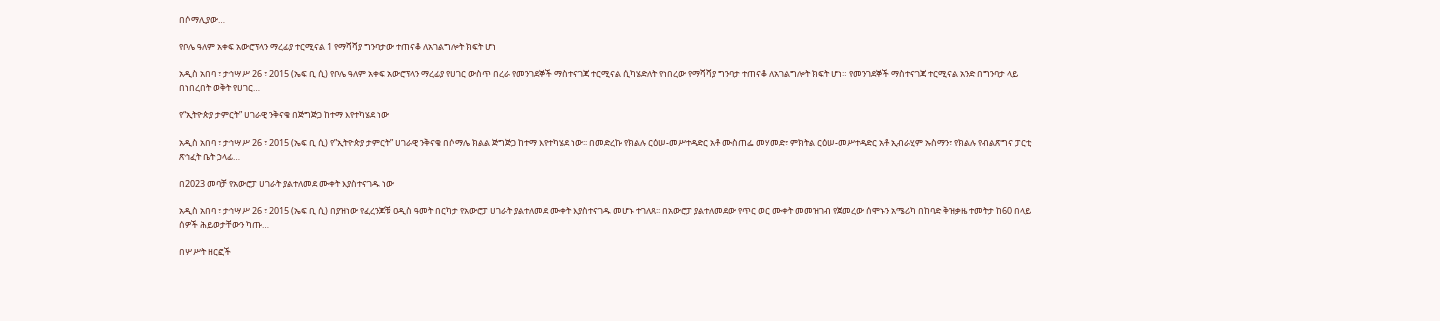በሶማሊያው…

የቦሌ ዓለም አቀፍ አውሮፕላን ማረፊያ ተርሚናል 1 የማሻሻያ ግንባታው ተጠናቆ ለአገልግሎት ክፍት ሆነ

አዲስ አበባ ፣ ታኅሣሥ 26 ፣ 2015 (ኤፍ ቢ ሲ) የቦሌ ዓለም አቀፍ አውሮፕላን ማረፊያ የሀገር ውስጥ በረራ የመንገደኞች ማስተናገጃ ተርሚናል ሲካሄድለት የነበረው የማሻሻያ ግንባታ ተጠናቆ ለአገልግሎት ክፍት ሆነ። የመንገደኞች ማስተናገጃ ተርሚናል አንድ በግንባታ ላይ በነበረበት ወቅት የሀገር…

የ“ኢትዮጵያ ታምርት” ሀገራዊ ንቅናቄ በጅግጅጋ ከተማ እየተካሄደ ነው

አዲስ አበባ ፣ ታኅሣሥ 26 ፣ 2015 (ኤፍ ቢ ሲ) የ”ኢትዮጵያ ታምርት” ሀገራዊ ንቅናቄ በሶማሌ ክልል ጅግጅጋ ከተማ እየተካሄደ ነው፡፡ በመድረኩ የክልሉ ርዕሠ-መሥተዳድር አቶ ሙስጠፌ መሃመድ፣ ምክትል ርዕሠ-መሥተዳድር አቶ ኢብራሂም ኡስማን፣ የክልሉ የብልጽግና ፓርቲ ጽኅፈት ቤት ኃላፊ…

በ2023 መባቻ የአውሮፓ ሀገራት ያልተለመደ ሙቀት እያስተናገዱ ነው

አዲስ አበባ ፣ ታኅሣሥ 26 ፣ 2015 (ኤፍ ቢ ሲ) በያዝነው የፈረንጆቹ ዐዲስ ዓመት በርካታ የአውሮፓ ሀገራት ያልተለመደ ሙቀት እያስተናገዱ መሆኑ ተገለጸ፡፡ በአውሮፓ ያልተለመደው የጥር ወር ሙቀት መመዝገብ የጀመረው ሰሞኑን አሜሪካ በከባድ ቅዝቃዜ ተመትታ ከ60 በላይ ሰዎች ሕይወታቸውን ካጡ…

በሦሥት ዘርፎች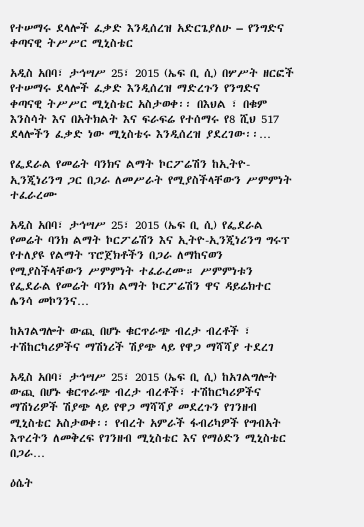የተሠማሩ ደላሎች ፈቃድ እንዲሰረዝ አድርጌያለሁ – የንግድና ቀጣናዊ ትሥሥር ሚኒስቴር

አዲስ አበባ፣ ታኅሣሥ 25፣ 2015 (ኤፍ ቢ ሲ) በሦሥት ዘርፎች የተሠማሩ ደላሎች ፈቃድ እንዲሰረዝ ማድረጉን የንግድና ቀጣናዊ ትሥሥር ሚኒስቴር አስታወቀ፡፡ በእህል ፣ በቁም እንስሳት እና በአትክልት እና ፍራፍሬ የተሰማሩ የ8 ሺህ 517 ደላሎችን ፈቃድ ነው ሚኒስቴሩ እንዲሰረዝ ያደረገው፡፡…

የፌደራል የመሬት ባንክና ልማት ኮርፖሬሽን ከኢትዮ-ኢንጂነሪንግ ጋር በጋራ ለመሥራት የሚያስችላቸውን ሥምምነት ተፈራረሙ

አዲስ አበባ፣ ታኅሣሥ 25፣ 2015 (ኤፍ ቢ ሲ) የፌደራል የመሬት ባንክ ልማት ኮርፖሬሽን እና ኢትዮ-ኢንጂነሪንግ ግሩፕ የተለያዩ የልማት ፕሮጀክቶችን በጋራ ለማከናወን የሚያስችላቸውን ሥምምነት ተፈራረሙ። ሥምምነቱን የፌደራል የመሬት ባንክ ልማት ኮርፖሬሽን ዋና ዳይሬክተር ሌንሳ መኮንንና…

ከአገልግሎት ውጪ በሆኑ ቁርጥራጭ ብረታ ብረቶች ፣ ተሽከርካሪዎችና ማሽነሪች ሽያጭ ላይ የዋጋ ማሻሻያ ተደረገ

አዲስ አበባ፣ ታኅሣሥ 25፣ 2015 (ኤፍ ቢ ሲ) ከአገልግሎት ውጪ በሆኑ ቁርጥራጭ ብረታ ብረቶች፣ ተሽከርካሪዎችና ማሽነሪዎች ሽያጭ ላይ የዋጋ ማሻሻያ መደረጉን የገንዘብ ሚኒስቴር አስታወቀ፡፡ የብረት አምራች ፋብሪካዎች የግብአት እጥረትን ለመቅረፍ የገንዘብ ሚኒስቴር እና የማዕድን ሚኒስቴር በጋራ…

ዕሴት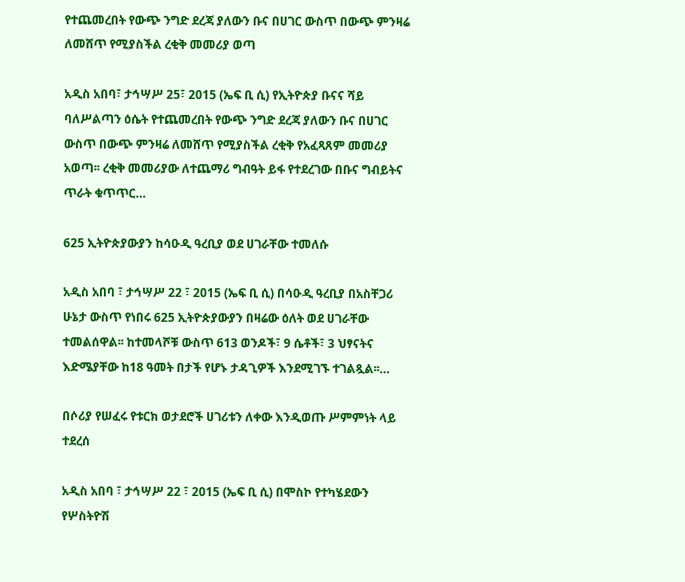የተጨመረበት የውጭ ንግድ ደረጃ ያለውን ቡና በሀገር ውስጥ በውጭ ምንዛሬ ለመሸጥ የሚያስችል ረቂቅ መመሪያ ወጣ

አዲስ አበባ፣ ታኅሣሥ 25፣ 2015 (ኤፍ ቢ ሲ) የኢትዮጵያ ቡናና ሻይ ባለሥልጣን ዕሴት የተጨመረበት የውጭ ንግድ ደረጃ ያለውን ቡና በሀገር ውስጥ በውጭ ምንዛሬ ለመሸጥ የሚያስችል ረቂቅ የአፈጻጸም መመሪያ አወጣ፡፡ ረቂቅ መመሪያው ለተጨማሪ ግብዓት ይፋ የተደረገው በቡና ግብይትና ጥራት ቁጥጥር…

625 ኢትዮጵያውያን ከሳዑዲ ዓረቢያ ወደ ሀገራቸው ተመለሱ

አዲስ አበባ ፣ ታኅሣሥ 22 ፣ 2015 (ኤፍ ቢ ሲ) በሳዑዲ ዓረቢያ በአስቸጋሪ ሁኔታ ውስጥ የነበሩ 625 ኢትዮጵያውያን በዛሬው ዕለት ወደ ሀገራቸው ተመልሰዋል፡፡ ከተመላሾቹ ውስጥ 613 ወንዶች፣ 9 ሴቶች፣ 3 ህፃናትና እድሜያቸው ከ18 ዓመት በታች የሆኑ ታዳጊዎች እንደሚገኙ ተገልጿል፡፡…

በሶሪያ የሠፈሩ የቱርክ ወታደሮች ሀገሪቱን ለቀው እንዲወጡ ሥምምነት ላይ ተደረሰ

አዲስ አበባ ፣ ታኅሣሥ 22 ፣ 2015 (ኤፍ ቢ ሲ) በሞስኮ የተካሄደውን የሦስትዮሽ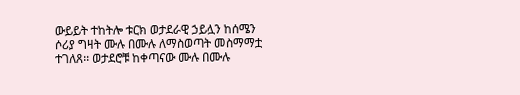ውይይት ተከትሎ ቱርክ ወታደራዊ ኃይሏን ከሰሜን ሶሪያ ግዛት ሙሉ በሙሉ ለማስወጣት መስማማቷ ተገለጸ፡፡ ወታደሮቹ ከቀጣናው ሙሉ በሙሉ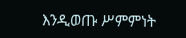እንዲወጡ ሥምምነት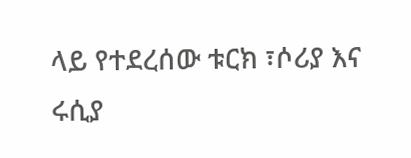ላይ የተደረሰው ቱርክ ፣ሶሪያ እና ሩሲያ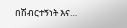በሽብርተኝነት እና…